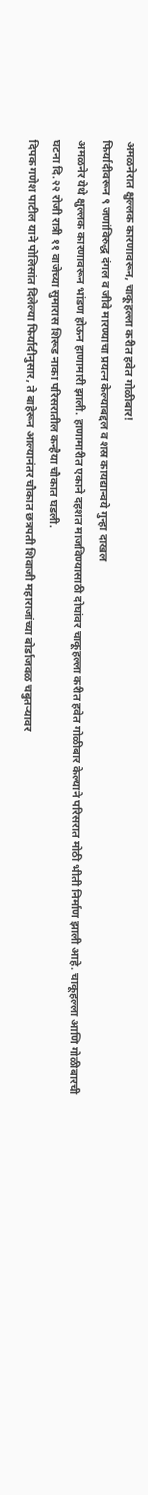अमळनेरात क्षुल्लक कारणावरून, चाकूहल्ला करीत हवेत गोळीबार!
फिर्यादीवरून ९ जणांविरुद्ध दंगल व जीवे मारण्याचा प्रयत्न केल्याबद्दल व शस्र कायद्यान्वये गुन्हा दाखल
अमळनेर येथे क्षुल्लक कारणावरून भांडण होऊन हाणामारी झाली. हाणामारीत एकाने दहशत माजविण्यासाठी दोघांवर चाकूहल्ला करीत हवेत गोळीबार केल्याने परिसरात मोठी भीती निर्माण झाली आहे. चाकूहल्ला आणि गोळीबारची घटना दि.२२ रोजी रात्री ११ वाजेच्या सुमारास शिरूड नाका परिसरातील कन्हैया चौकात घडली.
दिपक गणेश पाटील याने पोलिसांत दिलेल्या फिर्यादीनुसार, ते बाहेरून आल्यानंतर चौकात छत्रपती शिवाजी महाराजांच्या बोर्डाजवळ चबुतऱ्यावर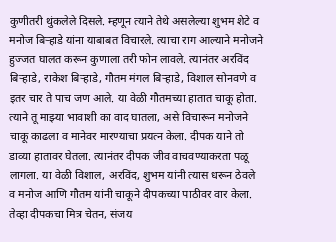कुणीतरी थुंकलेले दिसले. म्हणून त्याने तेथे असलेल्या शुभम शेटे व मनोज बिऱ्हाडे यांना याबाबत विचारले. त्याचा राग आल्याने मनोजने हुज्जत घालत करून कुणाला तरी फोन लावले. त्यानंतर अरविंद बिऱ्हाडे, राकेश बिऱ्हाडे, गौतम मंगल बिऱ्हाडे, विशाल सोनवणे व इतर चार ते पाच जण आले. या वेळी गौतमच्या हातात चाकू होता. त्याने तू माझ्या भावाशी का वाद घातला, असे विचारून मनोजने चाकू काढला व मानेवर मारण्याचा प्रयत्न केला. दीपक याने तो डाव्या हातावर घेतला. त्यानंतर दीपक जीव वाचवण्याकरता पळू लागला. या वेळी विशाल, अरविंद, शुभम यांनी त्यास धरून ठेवले व मनोज आणि गौतम यांनी चाकूने दीपकच्या पाठीवर वार केला. तेव्हा दीपकचा मित्र चेतन, संजय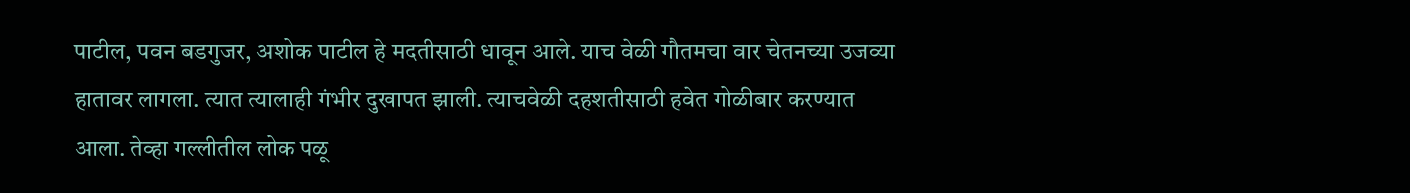पाटील, पवन बडगुजर, अशोक पाटील हे मदतीसाठी धावून आले. याच वेळी गौतमचा वार चेतनच्या उजव्या हातावर लागला. त्यात त्यालाही गंभीर दुखापत झाली. त्याचवेळी दहशतीसाठी हवेत गोळीबार करण्यात आला. तेव्हा गल्लीतील लोक पळू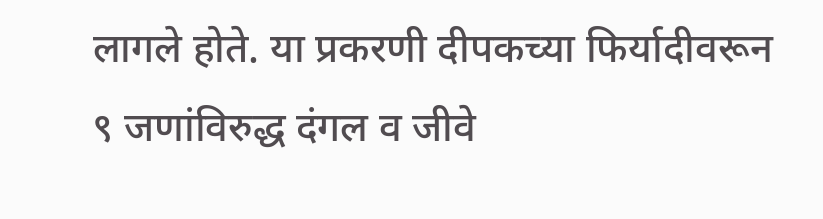लागले होते. या प्रकरणी दीपकच्या फिर्यादीवरून ९ जणांविरुद्ध दंगल व जीवे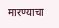मारण्याचा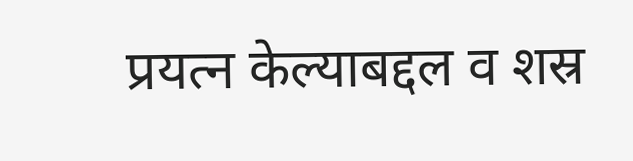प्रयत्न केल्याबद्दल व शस्र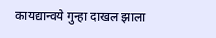कायद्यान्वये गुन्हा दाखल झाला